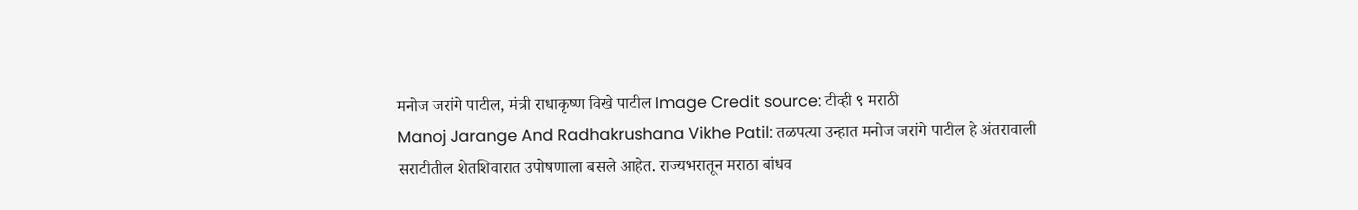मनोज जरांगे पाटील, मंत्री राधाकृष्ण विखे पाटील Image Credit source: टीव्ही ९ मराठी
Manoj Jarange And Radhakrushana Vikhe Patil: तळपत्या उन्हात मनोज जरांगे पाटील हे अंतरावाली सराटीतील शेतशिवारात उपोषणाला बसले आहेत. राज्यभरातून मराठा बांधव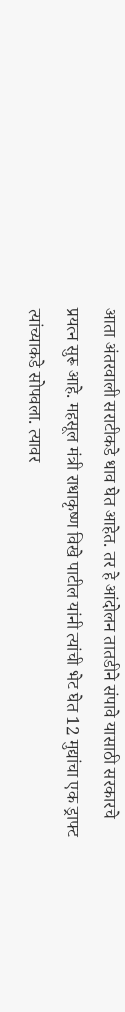आता अंतरवाली सराटीकडे धाव घेत आहेत. तर हे आंदोलन तातडीने संपावे यासाठी सरकारचे प्रयत्न सुरू आहे. महसूल मंत्री राधाकृष्ण विखे पाटील यांनी त्यांची भेट घेत 12 मुद्यांचा एक ड्राफ्ट त्यांच्याकडे सोपवला. त्यावर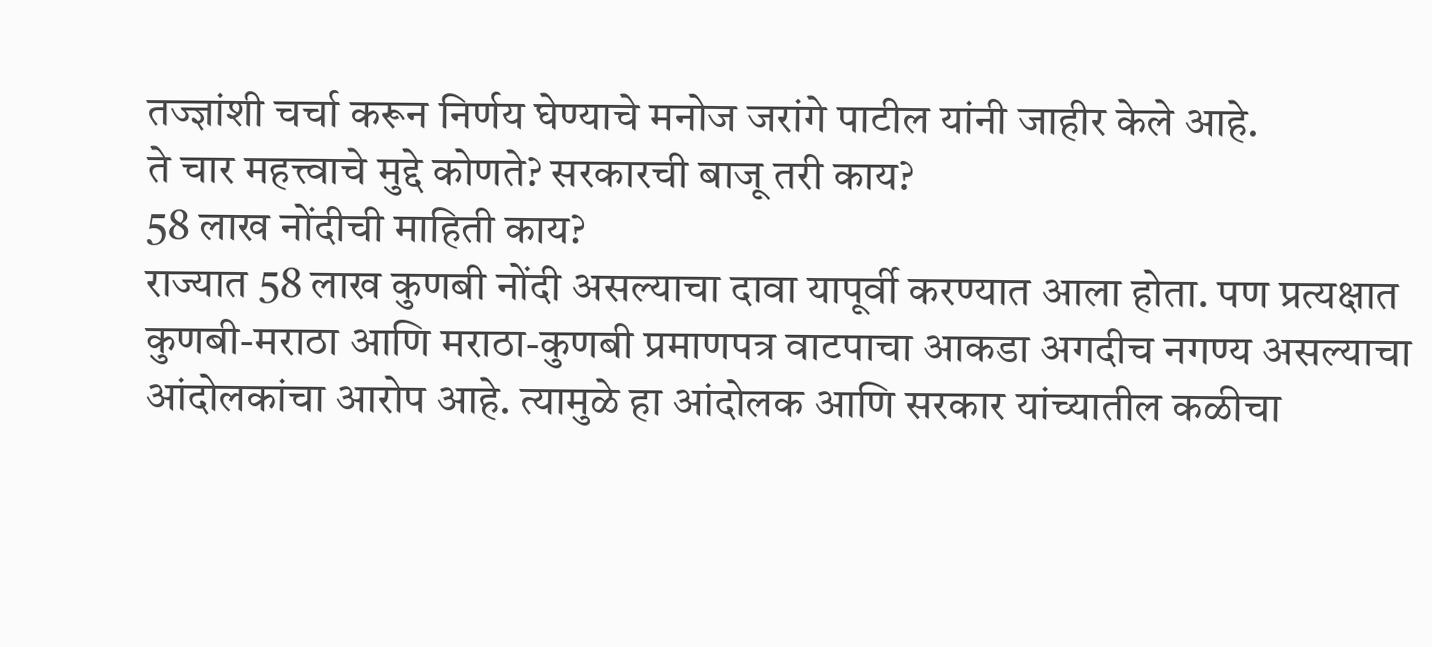तज्ज्ञांशी चर्चा करून निर्णय घेण्याचे मनोज जरांगे पाटील यांनी जाहीर केले आहे.
ते चार महत्त्वाचे मुद्दे कोणते? सरकारची बाजू तरी काय?
58 लाख नोंदीची माहिती काय?
राज्यात 58 लाख कुणबी नोंदी असल्याचा दावा यापूर्वी करण्यात आला होता. पण प्रत्यक्षात कुणबी-मराठा आणि मराठा-कुणबी प्रमाणपत्र वाटपाचा आकडा अगदीच नगण्य असल्याचा आंदोलकांचा आरोप आहे. त्यामुळे हा आंदोलक आणि सरकार यांच्यातील कळीचा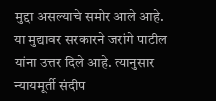मुद्दा असल्याचे समोर आले आहे.
या मुद्यावर सरकारने जरांगे पाटील यांना उत्तर दिले आहे. त्यानुसार न्यायमूर्ती संदीप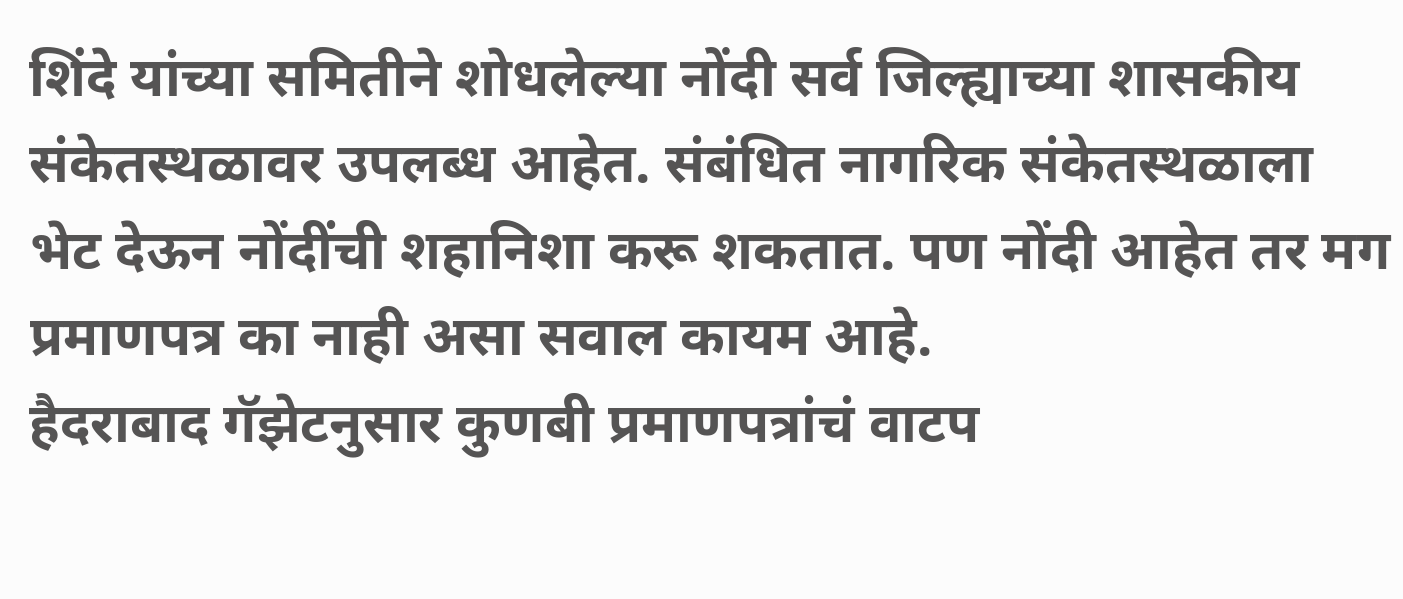शिंदे यांच्या समितीने शोधलेल्या नोंदी सर्व जिल्ह्याच्या शासकीय संकेतस्थळावर उपलब्ध आहेत. संबंधित नागरिक संकेतस्थळाला भेट देऊन नोंदींची शहानिशा करू शकतात. पण नोंदी आहेत तर मग प्रमाणपत्र का नाही असा सवाल कायम आहे.
हैदराबाद गॅझेटनुसार कुणबी प्रमाणपत्रांचं वाटप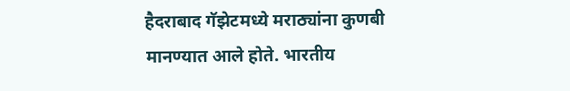हैदराबाद गॅझेटमध्ये मराठ्यांना कुणबी मानण्यात आले होते. भारतीय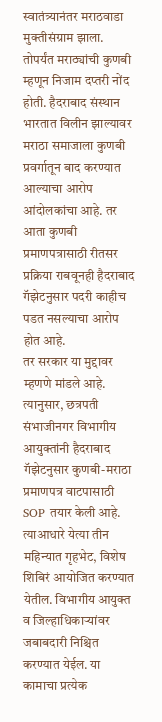स्वातंत्र्यानंतर मराठवाडा मुक्तीसंग्राम झाला. तोपर्यंत मराठ्यांची कुणबी म्हणून निजाम दप्तरी नोंद होती. हैदराबाद संस्थान भारतात विलीन झाल्यावर मराठा समाजाला कुणबी प्रवर्गातून बाद करण्यात आल्याचा आरोप आंदोलकांचा आहे. तर आता कुणबी प्रमाणपत्रासाठी रीतसर प्रक्रिया राबवूनही हैदराबाद गॅझेटनुसार पदरी काहीच पडत नसल्याचा आरोप होत आहे.
तर सरकार या मुद्दावर म्हणणे मांडले आहे. त्यानुसार, छत्रपती संभाजीनगर विभागीय आयुक्तांनी हैदराबाद गॅझेटनुसार कुणबी-मराठा प्रमाणपत्र वाटपासाठी SOP तयार केली आहे. त्याआधारे येत्या तीन महिन्यात गृहभेट, विशेष शिबिरं आयोजित करण्यात येतील. विभागीय आयुक्त व जिल्हाधिकाऱ्यांवर जबाबदारी निश्चित करण्यात येईल. या कामाचा प्रत्येक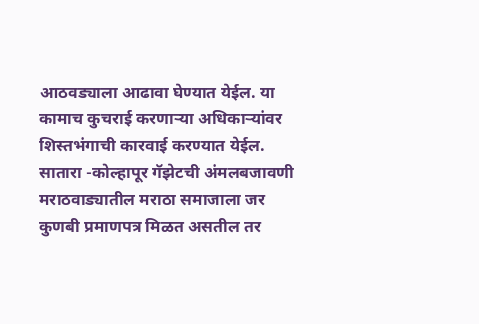आठवड्याला आढावा घेण्यात येईल. या कामाच कुचराई करणाऱ्या अधिकाऱ्यांवर शिस्तभंगाची कारवाई करण्यात येईल.
सातारा -कोल्हापूर गॅझेटची अंमलबजावणी
मराठवाड्यातील मराठा समाजाला जर कुणबी प्रमाणपत्र मिळत असतील तर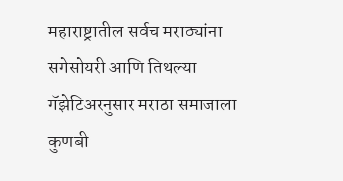महाराष्ट्रातील सर्वच मराठ्यांना सगेसोयरी आणि तिथल्या गॅझेटिअरनुसार मराठा समाजाला कुणबी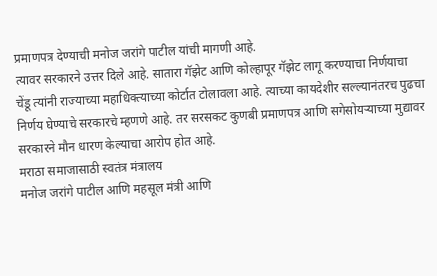प्रमाणपत्र देण्याची मनोज जरांगे पाटील यांची मागणी आहे.
त्यावर सरकारने उत्तर दिले आहे. सातारा गॅझेट आणि कोल्हापूर गॅझेट लागू करण्याचा निर्णयाचा चेंडू त्यांनी राज्याच्या महाधिक्त्याच्या कोर्टात टोलावला आहे. त्याच्या कायदेशीर सल्ल्यानंतरच पुढचा निर्णय घेण्याचे सरकारचे म्हणणे आहे. तर सरसकट कुणबी प्रमाणपत्र आणि सगेसोयऱ्याच्या मुद्यावर सरकारने मौन धारण केल्याचा आरोप होत आहे.
मराठा समाजासाठी स्वतंत्र मंत्रालय
मनोज जरांगे पाटील आणि महसूल मंत्री आणि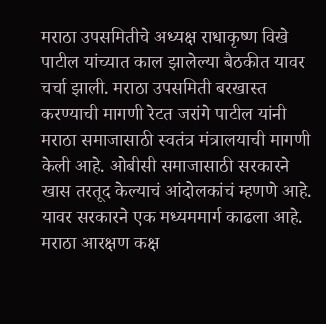मराठा उपसमितीचे अध्यक्ष राधाकृष्ण विखे पाटील यांच्यात काल झालेल्या बैठकीत यावर चर्चा झाली. मराठा उपसमिती बरखास्त करण्याची मागणी रेटत जरांगे पाटील यांनी मराठा समाजासाठी स्वतंत्र मंत्रालयाची मागणी केली आहे. ओबीसी समाजासाठी सरकारने खास तरतूद केल्याचं आंदोलकांचं म्हणणे आहे.
यावर सरकारने एक मध्यममार्ग काढला आहे. मराठा आरक्षण कक्ष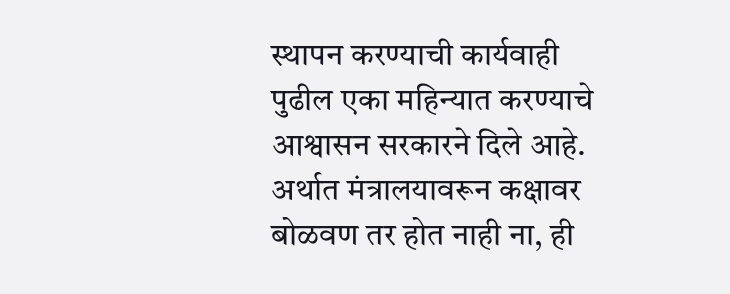स्थापन करण्याची कार्यवाही पुढील एका महिन्यात करण्याचे आश्वासन सरकारने दिले आहे. अर्थात मंत्रालयावरून कक्षावर बोळवण तर होत नाही ना, ही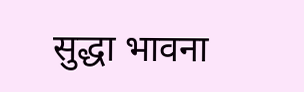सुद्धा भावना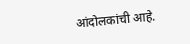आंदोलकांची आहे.